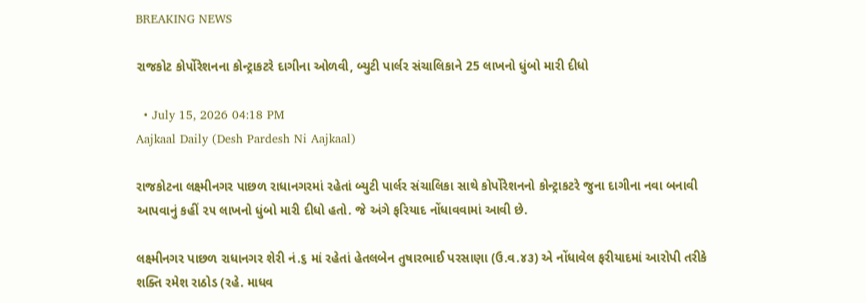BREAKING NEWS

રાજકોટ કોર્પોરેશનના કોન્ટ્રાકટરે દાગીના ઓળવી, બ્યુટી પાર્લર સંચાલિકાને 25 લાખનો ધુંબો મારી દીધો

  • July 15, 2026 04:18 PM
Aajkaal Daily (Desh Pardesh Ni Aajkaal)

રાજકોટના લક્ષ્મીનગર પાછળ રાધાનગરમાં રહેતાં બ્યુટી પાર્લર સંચાલિકા સાથે કોર્પોરેશનનો કોન્ટ્રાકટરે જુના દાગીના નવા બનાવી આપવાનું કહીં ૨૫ લાખનો ધુંબો મારી દીધો હતો. જે અંગે ફરિયાદ નોંધાવવામાં આવી છે.

લક્ષ્મીનગર પાછળ રાધાનગર શેરી નં.૬ માં રહેતાં હેતલબેન તુષારભાઈ પરસાણા (ઉ.વ.૪૩) એ નોંધાવેલ ફરીયાદમાં આરોપી તરીકે શક્તિ રમેશ રાઠોડ (રહે. માધવ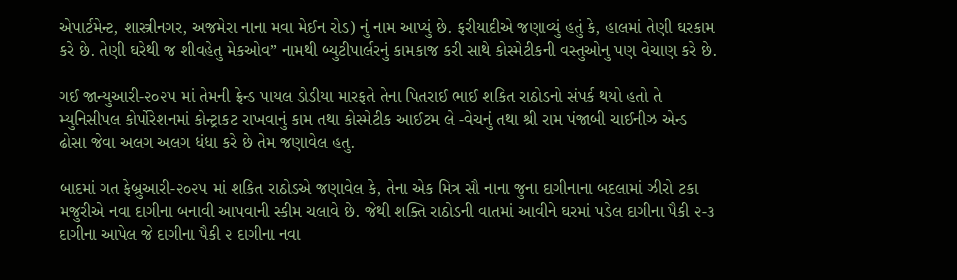એપાર્ટમેન્ટ, શાસ્ત્રીનગર, અજમેરા નાના મવા મેઈન રોડ) નું નામ આપ્યું છે. ફરીયાદીએ જણાવ્યું હતું કે, હાલમાં તેણી ઘરકામ કરે છે. તેણી ઘરેથી જ શીવહેતુ મેકઓવ” નામથી બ્યુટીપાર્લરનું કામકાજ કરી સાથે કોસ્મેટીકની વસ્તુઓનુ પણ વેચાણ કરે છે.

ગઈ જાન્યુઆરી-૨૦૨૫ માં તેમની ફ્રેન્ડ પાયલ ડોડીયા મારફતે તેના પિતરાઈ ભાઈ શકિત રાઠોડનો સંપર્ક થયો હતો તે મ્યુનિસીપલ કોર્પોરેશનમાં કોન્ટ્રાકટ રાખવાનું કામ તથા કોસ્મેટીક આઈટમ લે -વેચનું તથા શ્રી રામ પંજાબી ચાઈનીઝ એન્ડ ઢોસા જેવા અલગ અલગ ધંધા કરે છે તેમ જણાવેલ હતુ.

બાદમાં ગત ફેબ્રુઆરી-૨૦૨૫ માં શકિત રાઠોડએ જણાવેલ કે, તેના એક મિત્ર સૌ નાના જુના દાગીનાના બદલામાં ઝીરો ટકા મજુરીએ નવા દાગીના બનાવી આપવાની સ્કીમ ચલાવે છે. જેથી શક્તિ રાઠોડની વાતમાં આવીને ઘરમાં પડેલ દાગીના પૈકી ૨-૩ દાગીના આપેલ જે દાગીના પૈકી ૨ દાગીના નવા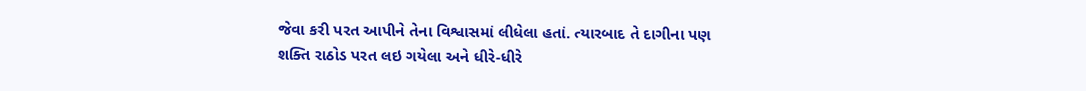જેવા કરી પરત આપીને તેના વિશ્વાસમાં લીધેલા હતાં. ત્યારબાદ તે દાગીના પણ શક્તિ રાઠોડ પરત લઇ ગયેલા અને ધીરે-ધીરે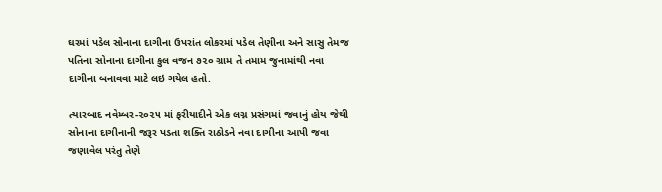ઘરમાં પડેલ સોનાના દાગીના ઉપરાંત લોકરમાં પડેલ તેણીના અને સાસુ તેમજ પતિના સોનાના દાગીના કુલ વજન ૭૨૦ ગ્રામ તે તમામ જુનામાંથી નવા દાગીના બનાવવા માટે લઇ ગયેલ હતો.

ત્યારબાદ નવેમ્બર-૨૦૨૫ માં ફરીયાદીને એક લગ્ન પ્રસંગમાં જવાનું હોય જેથી સોનાના દાગીનાની જરૂર પડતા શક્તિ રાઠોડને નવા દાગીના આપી જવા જણાવેલ પરંતુ તેણે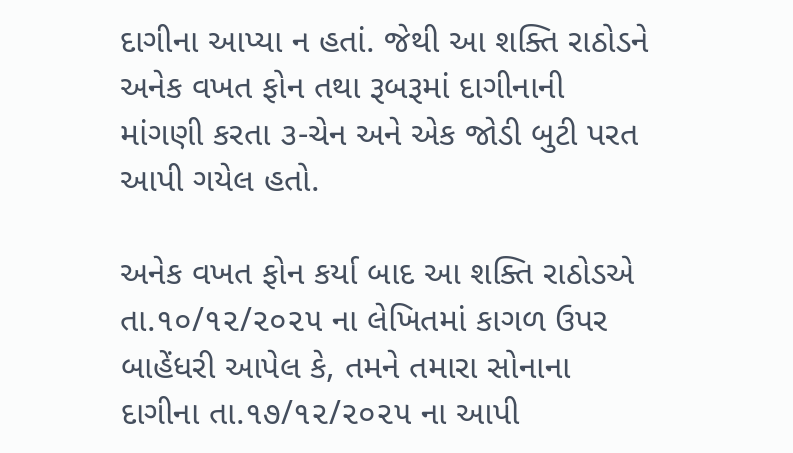દાગીના આપ્યા ન હતાં. જેથી આ શક્તિ રાઠોડને અનેક વખત ફોન તથા રૂબરૂમાં દાગીનાની માંગણી કરતા ૩-ચેન અને એક જોડી બુટી પરત આપી ગયેલ હતો.

અનેક વખત ફોન કર્યા બાદ આ શક્તિ રાઠોડએ તા.૧૦/૧૨/૨૦૨૫ ના લેખિતમાં કાગળ ઉપર બાહેંધરી આપેલ કે, તમને તમારા સોનાના દાગીના તા.૧૭/૧૨/૨૦૨૫ ના આપી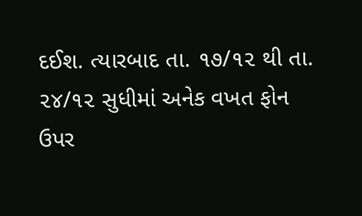દઈશ. ત્યારબાદ તા. ૧૭/૧૨ થી તા. ૨૪/૧૨ સુધીમાં અનેક વખત ફોન ઉપર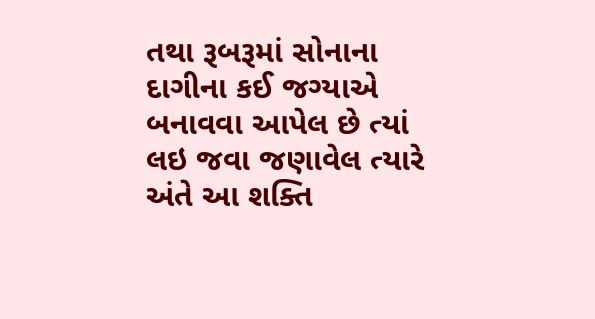તથા રૂબરૂમાં સોનાના દાગીના કઈ જગ્યાએ બનાવવા આપેલ છે ત્યાં લઇ જવા જણાવેલ ત્યારે અંતે આ શક્તિ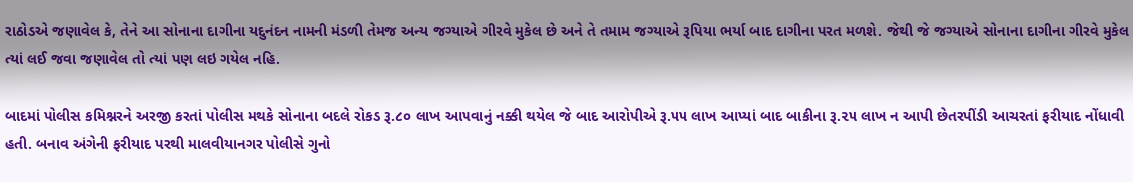રાઠોડએ જણાવેલ કે, તેને આ સોનાના દાગીના યદુનંદન નામની મંડળી તેમજ અન્ય જગ્યાએ ગીરવે મુકેલ છે અને તે તમામ જગ્યાએ રૂપિયા ભર્યા બાદ દાગીના પરત મળશે. જેથી જે જગ્યાએ સોનાના દાગીના ગીરવે મુકેલ ત્યાં લઈ જવા જણાવેલ તો ત્યાં પણ લઇ ગયેલ નહિ.

બાદમાં પોલીસ કમિશ્નરને અરજી કરતાં પોલીસ મથકે સોનાના બદલે રોકડ રૂ.૮૦ લાખ આપવાનું નક્કી થયેલ જે બાદ આરોપીએ રૂ.૫૫ લાખ આપ્યાં બાદ બાકીના રૂ.૨૫ લાખ ન આપી છેતરપીંડી આચરતાં ફરીયાદ નોંધાવી હતી. બનાવ અંગેની ફરીયાદ પરથી માલવીયાનગર પોલીસે ગુનો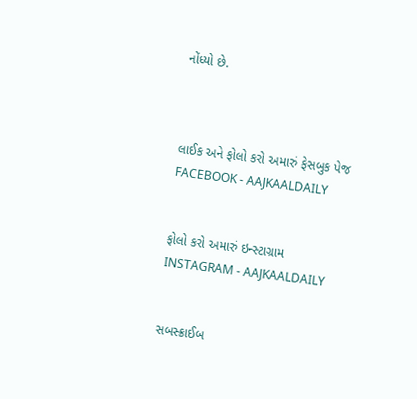નોંધ્યો છે.



લાઈક અને ફોલો કરો અમારું ફેસબુક પેજ FACEBOOK - AAJKAALDAILY


ફોલો કરો અમારું ઇન્સ્ટાગ્રામ INSTAGRAM - AAJKAALDAILY


સબસ્ક્રાઈબ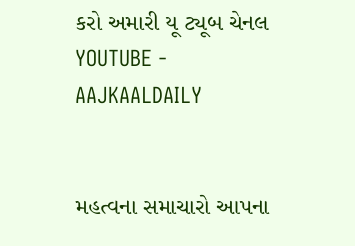કરો અમારી યૂ ટ્યૂબ ચેનલ YOUTUBE - AAJKAALDAILY


મહત્વના સમાચારો આપના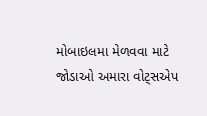મોબાઇલમા મેળવવા માટે જોડાઓ અમારા વોટ્સએપ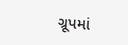ગ્રૂપમાં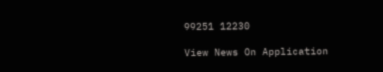99251 12230

View News On Application